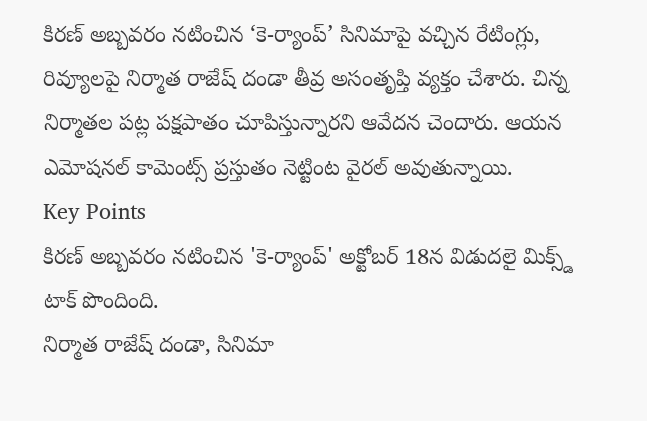కిరణ్ అబ్బవరం నటించిన ‘కె-ర్యాంప్’ సినిమాపై వచ్చిన రేటింగ్లు, రివ్యూలపై నిర్మాత రాజేష్ దండా తీవ్ర అసంతృప్తి వ్యక్తం చేశారు. చిన్న నిర్మాతల పట్ల పక్షపాతం చూపిస్తున్నారని ఆవేదన చెందారు. ఆయన ఎమోషనల్ కామెంట్స్ ప్రస్తుతం నెట్టింట వైరల్ అవుతున్నాయి.
Key Points
కిరణ్ అబ్బవరం నటించిన 'కె-ర్యాంప్' అక్టోబర్ 18న విడుదలై మిక్స్డ్ టాక్ పొందింది.
నిర్మాత రాజేష్ దండా, సినిమా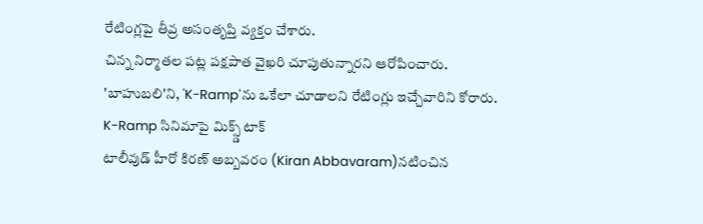రేటింగ్లపై తీవ్ర అసంతృప్తి వ్యక్తం చేశారు.
చిన్న నిర్మాతల పట్ల పక్షపాత వైఖరి చూపుతున్నారని ఆరోపించారు.
'బాహుబలి'ని, 'K-Ramp'ను ఒకేలా చూడాలని రేటింగ్లు ఇచ్చేవారిని కోరారు.
K-Ramp సినిమాపై మిక్స్డ్ టాక్
టాలీవుడ్ హీరో కిరణ్ అబ్బవరం (Kiran Abbavaram)నటించిన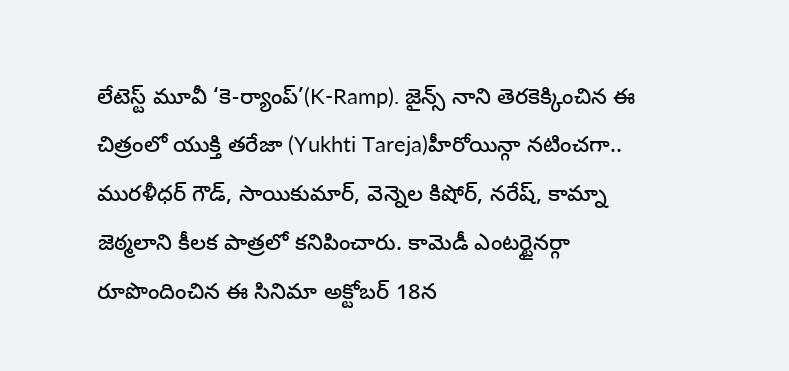లేటెస్ట్ మూవీ ‘కె-ర్యాంప్’(K-Ramp). జైన్స్ నాని తెరకెక్కించిన ఈ చిత్రంలో యుక్తి తరేజా (Yukhti Tareja)హీరోయిన్గా నటించగా.. మురళీధర్ గౌడ్, సాయికుమార్, వెన్నెల కిషోర్, నరేష్, కామ్నా జెఠ్మలాని కీలక పాత్రలో కనిపించారు. కామెడీ ఎంటర్టైనర్గా రూపొందించిన ఈ సినిమా అక్టోబర్ 18న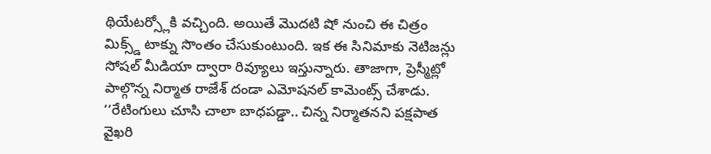థియేటర్స్లోకి వచ్చింది. అయితే మొదటి షో నుంచి ఈ చిత్రం మిక్స్డ్ టాక్ను సొంతం చేసుకుంటుంది. ఇక ఈ సినిమాకు నెటిజన్లు సోషల్ మీడియా ద్వారా రివ్యూలు ఇస్తున్నారు. తాజాగా, ప్రెస్మీట్లో పాల్గొన్న నిర్మాత రాజేశ్ దండా ఎమోషనల్ కామెంట్స్ చేశాడు. ‘‘రేటింగులు చూసి చాలా బాధపడ్డా.. చిన్న నిర్మాతనని పక్షపాత వైఖరి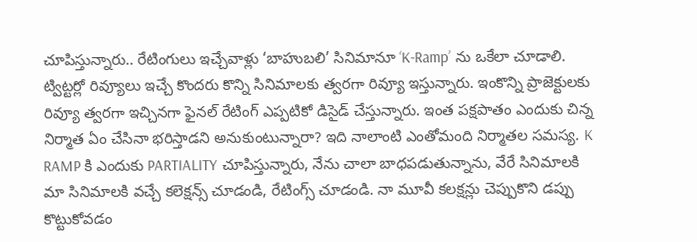చూపిస్తున్నారు.. రేటింగులు ఇచ్చేవాళ్లు ‘బాహుబలి’ సినిమానూ ‘K-Ramp’ ను ఒకేలా చూడాలి.
ట్విట్టర్లో రివ్యూలు ఇచ్చే కొందరు కొన్ని సినిమాలకు త్వరగా రివ్యూ ఇస్తున్నారు. ఇంకొన్ని ప్రాజెక్టులకు రివ్యూ త్వరగా ఇచ్చినగా ఫైనల్ రేటింగ్ ఎప్పటికో డిసైడ్ చేస్తున్నారు. ఇంత పక్షపాతం ఎందుకు చిన్న నిర్మాత ఏం చేసినా భరిస్తాడని అనుకుంటున్నారా? ఇది నాలాంటి ఎంతోమంది నిర్మాతల సమస్య. K RAMP కి ఎందుకు PARTIALITY చూపిస్తున్నారు, నేను చాలా బాధపడుతున్నాను, వేరే సినిమాలకి మా సినిమాలకి వచ్చే కలెక్షన్స్ చూడండి, రేటింగ్స్ చూడండి. నా మూవీ కలక్షన్లు చెప్పుకొని డప్పు కొట్టుకోవడం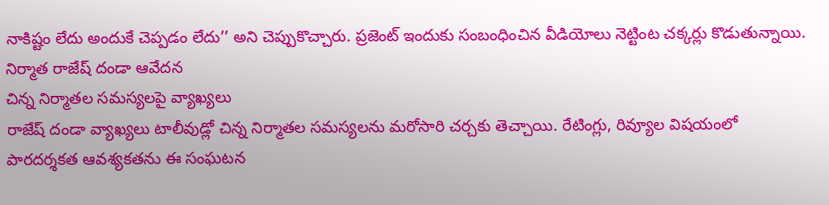నాకిష్టం లేదు అందుకే చెప్పడం లేదు’’ అని చెప్పుకొచ్చారు. ప్రజెంట్ ఇందుకు సంబంధించిన వీడియోలు నెట్టింట చక్కర్లు కొడుతున్నాయి.
నిర్మాత రాజేష్ దండా ఆవేదన
చిన్న నిర్మాతల సమస్యలపై వ్యాఖ్యలు
రాజేష్ దండా వ్యాఖ్యలు టాలీవుడ్లో చిన్న నిర్మాతల సమస్యలను మరోసారి చర్చకు తెచ్చాయి. రేటింగ్లు, రివ్యూల విషయంలో పారదర్శకత ఆవశ్యకతను ఈ సంఘటన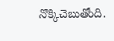నొక్కిచెబుతోంది.